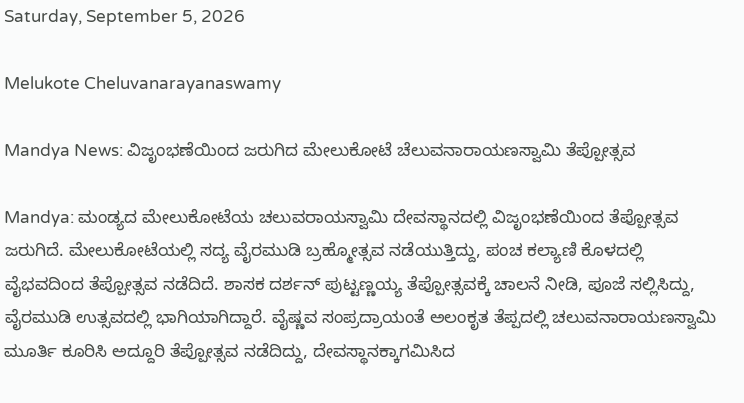Saturday, September 5, 2026

Melukote Cheluvanarayanaswamy

Mandya News: ವಿಜೃಂಭಣೆಯಿಂದ ಜರುಗಿದ ಮೇಲುಕೋಟೆ ಚೆಲುವನಾರಾಯಣಸ್ವಾಮಿ ತೆಪ್ಪೋತ್ಸವ

Mandya: ಮಂಡ್ಯದ ಮೇಲುಕೋಟೆಯ ಚಲುವರಾಯಸ್ವಾಮಿ ದೇವಸ್ಥಾನದಲ್ಲಿ ವಿಜೃಂಭಣೆಯಿಂದ ತೆಪ್ಪೋತ್ಸವ ಜರುಗಿದೆ. ಮೇಲುಕೋಟೆಯಲ್ಲಿ ಸದ್ಯ ವೈರಮುಡಿ ಬ್ರಹ್ಮೋತ್ಸವ ನಡೆಯುತ್ತಿದ್ದು, ಪಂಚ ಕಲ್ಯಾಣಿ ಕೊಳದಲ್ಲಿ ವೈಭವದಿಂದ ತೆಪ್ಪೋತ್ಸವ ನಡೆದಿದೆ. ಶಾಸಕ ದರ್ಶನ್ ಪುಟ್ಟಣ್ಣಯ್ಯ ತೆಪ್ಪೋತ್ಸವಕ್ಕೆ ಚಾಲನೆ ನೀಡಿ, ಪೂಜೆ ಸಲ್ಲಿಸಿದ್ದು, ವೈರಮುಡಿ ಉತ್ಸವದಲ್ಲಿ ಭಾಗಿಯಾಗಿದ್ದಾರೆ. ವೈಷ್ಣವ ಸಂಪ್ರದ್ರಾಯಂತೆ ಅಲಂಕೃತ ತೆಪ್ಪದಲ್ಲಿ ಚಲುವನಾರಾಯಣಸ್ವಾಮಿ ಮೂರ್ತಿ ಕೂರಿಸಿ ಅದ್ದೂರಿ ತೆಪ್ಪೋತ್ಸವ ನಡೆದಿದ್ದು, ದೇವಸ್ಥಾನಕ್ಕಾಗಮಿಸಿದ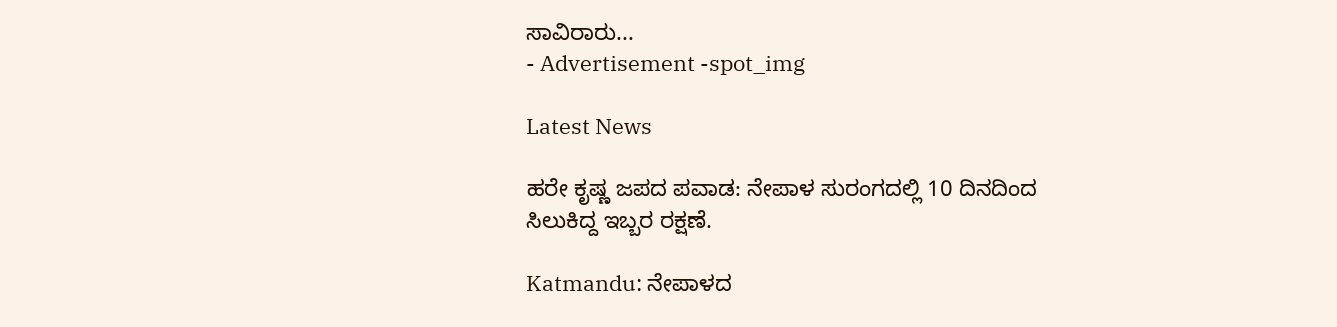ಸಾವಿರಾರು...
- Advertisement -spot_img

Latest News

ಹರೇ ಕೃಷ್ಣ ಜಪದ ಪವಾಡ: ನೇಪಾಳ ಸುರಂಗದಲ್ಲಿ 10 ದಿನದಿಂದ ಸಿಲುಕಿದ್ದ ಇಬ್ಬರ ರಕ್ಷಣೆ.

Katmandu: ನೇಪಾಳದ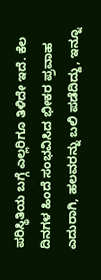ಪರಿಸ್ಥಿತಿಯ ಬಗ್ಗೆ ಎಲ್ಲರಿಗೂ ತಿಳಿದೇ ಇದೆ. ಕೆಲ ದಿನಗಳ ಹಿಂದೆ ಸಂಭವಿಸಿದ ಭೀಕರ ಪ್ರವಾಹ ಎದುರಾಗಿ, ಹಲವರನ್ನು ಬಲಿ ಪಡೆದಿದ್ದು, ಇನ್ನೂ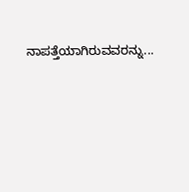ನಾಪತ್ತೆಯಾಗಿರುವವರನ್ನು...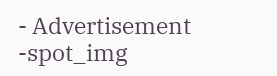- Advertisement -spot_img